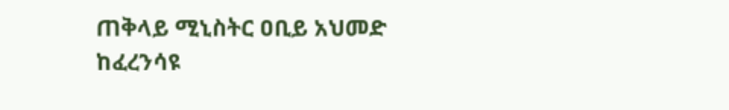ጠቅላይ ሚኒስትር ዐቢይ አህመድ ከፈረንሳዩ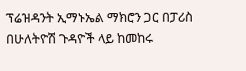ፕሬዝዳንት ኢማኑኤል ማክሮን ጋር በፓሪስ በሁለትዮሽ ጉዳዮች ላይ ከመከሩ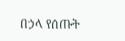በኃላ የሰጡት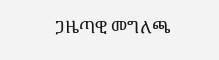ጋዜጣዊ መግለጫ